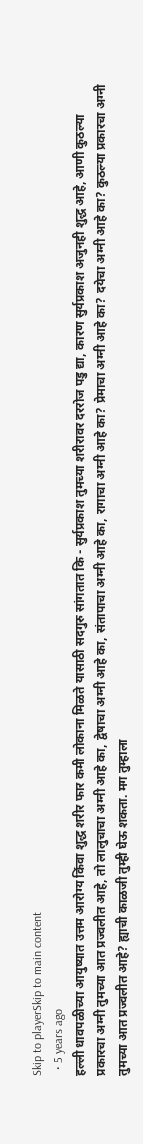Skip to playerSkip to main content
  • 5 years ago
हल्ली धावपळीच्या आयुष्यात उत्तम आरोग्य किंवा शुद्ध शरीर फार कमी लोकाना मिळते यासाठी सदगुरु सांगतात कि - सुर्यप्रकाश तुमच्या शरीरावर दररोज पडु द्या, कारण सुर्यप्रकाश अजुनही शुद्ध आहे, आणी कुठल्या प्रकारचा अग्नी तुमच्या आत प्रज्वलीत आहे, तो लालुचाचा अग्नी आहे का, द्वेषाचा अग्नी आहे का, संतापाचा अग्नी आहे का, रागाचा अग्नी आहे का? प्रेमाचा अग्नी आहे का? दयेचा अग्नी आहे का? कुठल्या प्रकारचा अग्नी तुमच्या आत प्रज्वलीत आहे? ह्याची काळजी तुम्ही घेऊ शकता. मग तुम्हाला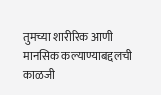तुमच्या शारीरिक आणी मानसिक कल्याण्याबद्दलची काळजी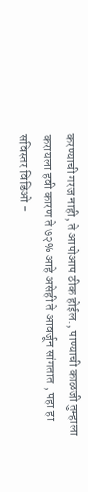करण्याची गरज नाही, ते आपोआप ठीक होईल., पाण्याची काळजी तुम्हाला करायला हवी कारण ते ७२% आहे असेही ते आवर्जून सांगतात , पहा हा सविस्तर विडिओ -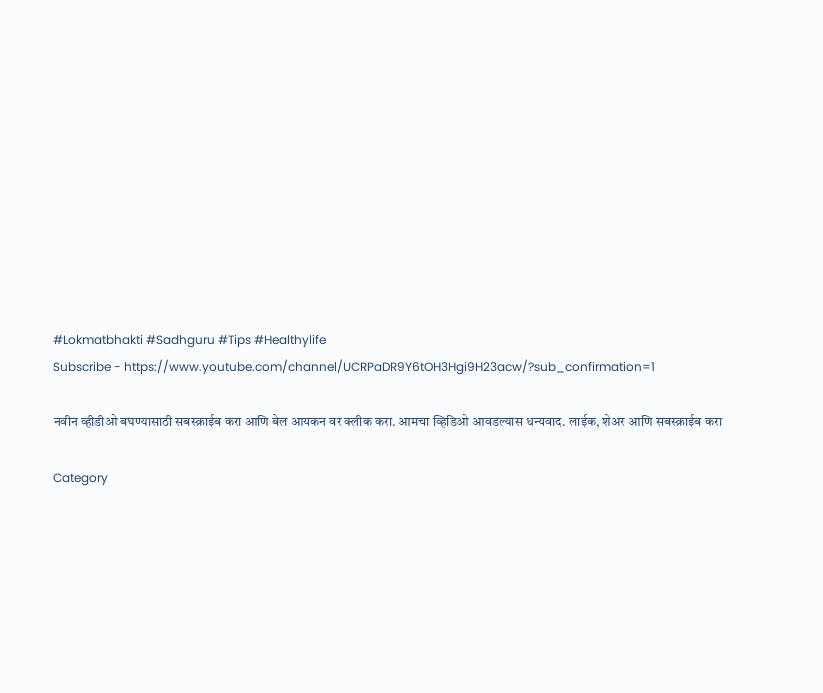#Lokmatbhakti #Sadhguru #Tips #Healthylife
Subscribe - https://www.youtube.com/channel/UCRPaDR9Y6tOH3Hgi9H23acw/?sub_confirmation=1

नवीन व्हीडीओ बघण्यासाठी सबस्क्राईब करा आणि बेल आयकन वर क्लीक करा. आमचा व्हिडिओ आवडल्यास धन्यवाद. लाईक, शेअर आणि सबस्क्राईब करा

Category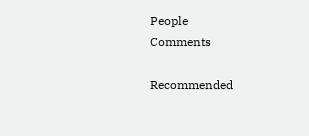People
Comments

Recommended